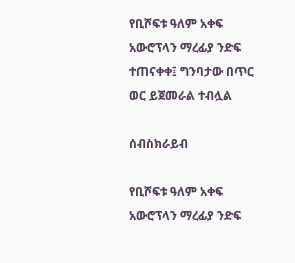የቢሾፍቱ ዓለም አቀፍ አውሮፕላን ማረፊያ ንድፍ ተጠናቀቀ፤ ግንባታው በጥር ወር ይጀመራል ተብሏል

ሰብስክራይብ

የቢሾፍቱ ዓለም አቀፍ አውሮፕላን ማረፊያ ንድፍ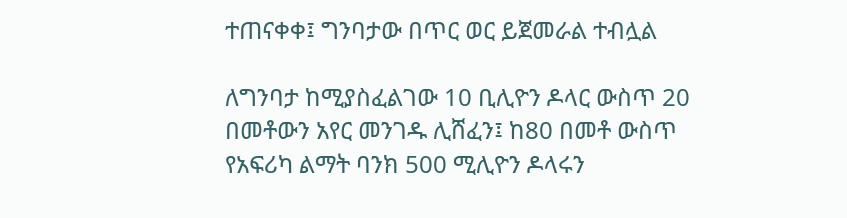ተጠናቀቀ፤ ግንባታው በጥር ወር ይጀመራል ተብሏል

ለግንባታ ከሚያስፈልገው 10 ቢሊዮን ዶላር ውስጥ 20 በመቶውን አየር መንገዱ ሊሸፈን፤ ከ80 በመቶ ውስጥ የአፍሪካ ልማት ባንክ 500 ሚሊዮን ዶላሩን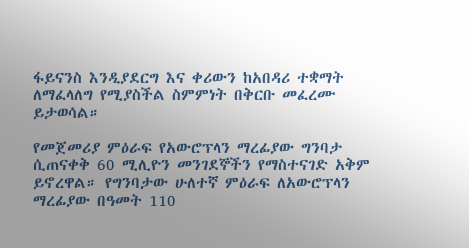ፋይናንስ እንዲያደርግ እና ቀሪውን ከአበዳሪ ተቋማት ለማፈላለግ የሚያስችል ስምምነት በቅርቡ መፈረሙ ይታወሳል።

የመጀመሪያ ምዕራፍ የአውሮፕላን ማረፊያው ግንባታ ሲጠናቀቅ 60 ሚሊዮን መንገደኞችን የማስተናገድ አቅም ይኖረዋል። የግንባታው ሁለተኛ ምዕራፍ ለአውሮፕላን ማረፊያው በዓመት 110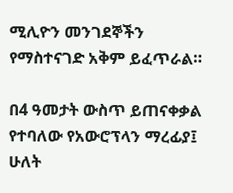ሚሊዮን መንገደኞችን የማስተናገድ አቅም ይፈጥራል።

በ4 ዓመታት ውስጥ ይጠናቀቃል የተባለው የአውሮፕላን ማረፊያ፤ ሁለት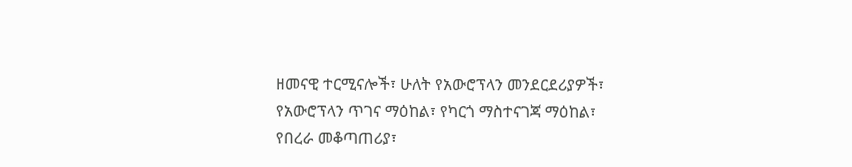ዘመናዊ ተርሚናሎች፣ ሁለት የአውሮፕላን መንደርደሪያዎች፣ የአውሮፕላን ጥገና ማዕከል፣ የካርጎ ማስተናገጃ ማዕከል፣ የበረራ መቆጣጠሪያ፣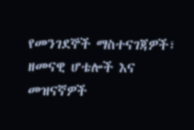የመንገደኞች ማስተናገጃዎች፣ ዘመናዊ ሆቴሎች እና መዝናኛዎች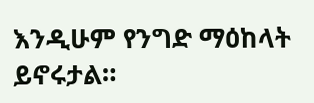እንዲሁም የንግድ ማዕከላት ይኖሩታል።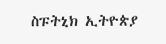ስፑትኒክ ኢትዮጵያ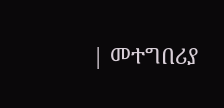| መተግበሪያ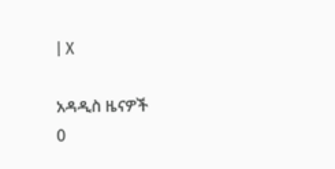| X

አዳዲስ ዜናዎች
0